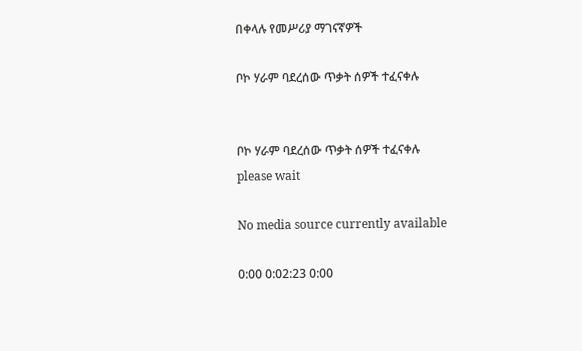በቀላሉ የመሥሪያ ማገናኛዎች

ቦኮ ሃራም ባደረሰው ጥቃት ሰዎች ተፈናቀሉ


ቦኮ ሃራም ባደረሰው ጥቃት ሰዎች ተፈናቀሉ
please wait

No media source currently available

0:00 0:02:23 0:00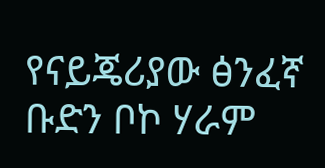የናይጄሪያው ፅንፈኛ ቡድን ቦኮ ሃራም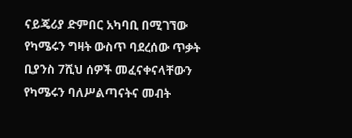ናይጄሪያ ድምበር አካባቢ በሚገኘው የካሜሩን ግዛት ውስጥ ባደረሰው ጥቃት ቢያንስ 7ሺህ ሰዎች መፈናቀናላቸውን የካሜሩን ባለሥልጣናትና መብት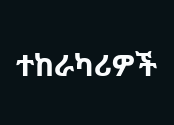ተከራካሪዎች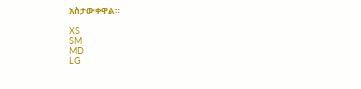አስታውቀዋል።

XS
SM
MD
LG